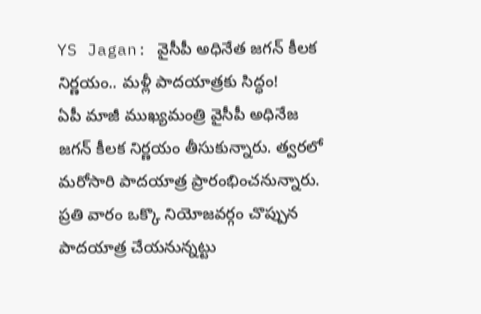YS Jagan: వైసీపీ అధినేత జగన్ కీలక నిర్ణయం.. మళ్లీ పాదయాత్రకు సిద్ధం!
ఏపీ మాజీ ముఖ్యమంత్రి వైసీపీ అధినేజ జగన్ కీలక నిర్ణయం తీసుకున్నారు. త్వరలో మరోసారి పాదయాత్ర ప్రారంభించనున్నారు. ప్రతి వారం ఒక్కొ నియోజవర్గం చొప్పున పాదయాత్ర చేయనున్నట్టు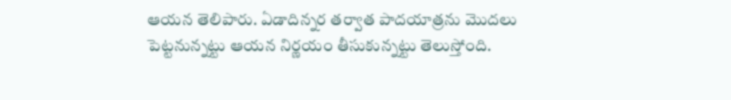ఆయన తెలిపారు. ఏడాదిన్నర తర్వాత పాదయాత్రను మొదలు పెట్టనున్నట్టు ఆయన నిర్ణయం తీసుకున్నట్టు తెలుస్తోంది.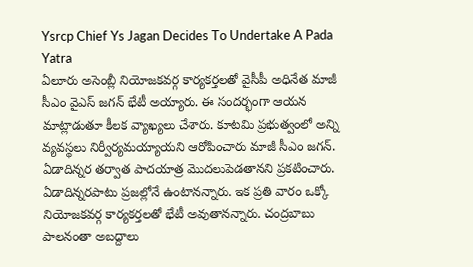Ysrcp Chief Ys Jagan Decides To Undertake A Pada Yatra
ఏలూరు అసెంబ్లీ నియోజకవర్గ కార్యకర్తలతో వైసీపీ అధినేత మాజీ సీఎం వైఎస్ జగన్ భేటీ అయ్యారు. ఈ సందర్భంగా ఆయన మాట్లాడుతూ కీలక వ్యాఖ్యలు చేశారు. కూటమి ప్రభుత్వంలో అన్ని వ్యవస్థలు నిర్వీర్యమయ్యాయని ఆరోపించారు మాజీ సీఎం జగన్. ఏడాదిన్నర తర్వాత పాదయాత్ర మొదలుపెడతానని ప్రకటించారు. ఏడాదిన్నరపాటు ప్రజల్లోనే ఉంటానన్నారు. ఇక ప్రతి వారం ఒక్కో నియోజకవర్గ కార్యకర్తలతో భేటీ అవుతానన్నారు. చంద్రబాబు పాలనంతా అబద్దాలు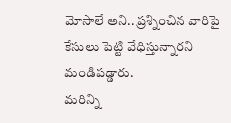మోసాలే అని.. ప్రశ్నించిన వారిపై కేసులు పెట్టి వేధిస్తున్నారని మండిపడ్డారు.
మరిన్ని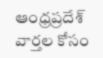ఆంధ్రప్రదేశ్ వార్తల కోసం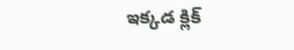ఇక్కడ క్లిక్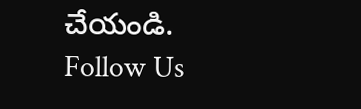చేయండి.
Follow Us